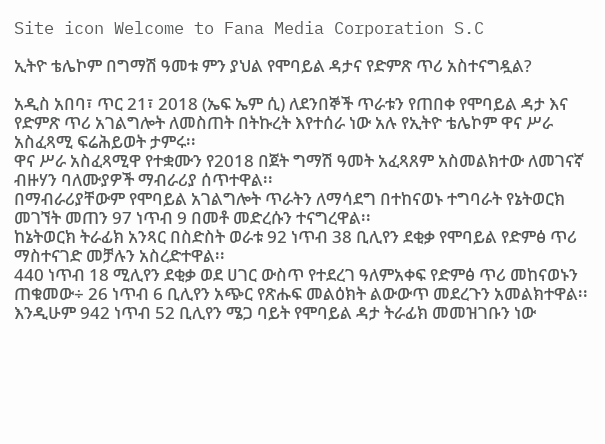Site icon Welcome to Fana Media Corporation S.C

ኢትዮ ቴሌኮም በግማሽ ዓመቱ ምን ያህል የሞባይል ዳታና የድምጽ ጥሪ አስተናግዷል?

አዲስ አበባ፣ ጥር 21፣ 2018 (ኤፍ ኤም ሲ) ለደንበኞች ጥራቱን የጠበቀ የሞባይል ዳታ እና የድምጽ ጥሪ አገልግሎት ለመስጠት በትኩረት እየተሰራ ነው አሉ የኢትዮ ቴሌኮም ዋና ሥራ አስፈጻሚ ፍሬሕይወት ታምሩ፡፡
ዋና ሥራ አስፈጻሚዋ የተቋሙን የ2018 በጀት ግማሽ ዓመት አፈጻጸም አስመልክተው ለመገናኛ ብዙሃን ባለሙያዎች ማብራሪያ ሰጥተዋል፡፡
በማብራሪያቸውም የሞባይል አገልግሎት ጥራትን ለማሳደግ በተከናወኑ ተግባራት የኔትወርክ መገኘት መጠን 97 ነጥብ 9 በመቶ መድረሱን ተናግረዋል፡፡
ከኔትወርክ ትራፊክ አንጻር በስድስት ወራቱ 92 ነጥብ 38 ቢሊየን ደቂቃ የሞባይል የድምፅ ጥሪ ማስተናገድ መቻሉን አስረድተዋል፡፡
440 ነጥብ 18 ሚሊየን ደቂቃ ወደ ሀገር ውስጥ የተደረገ ዓለምአቀፍ የድምፅ ጥሪ መከናወኑን ጠቁመው÷ 26 ነጥብ 6 ቢሊየን አጭር የጽሑፍ መልዕክት ልውውጥ መደረጉን አመልክተዋል፡፡
እንዲሁም 942 ነጥብ 52 ቢሊየን ሜጋ ባይት የሞባይል ዳታ ትራፊክ መመዝገቡን ነው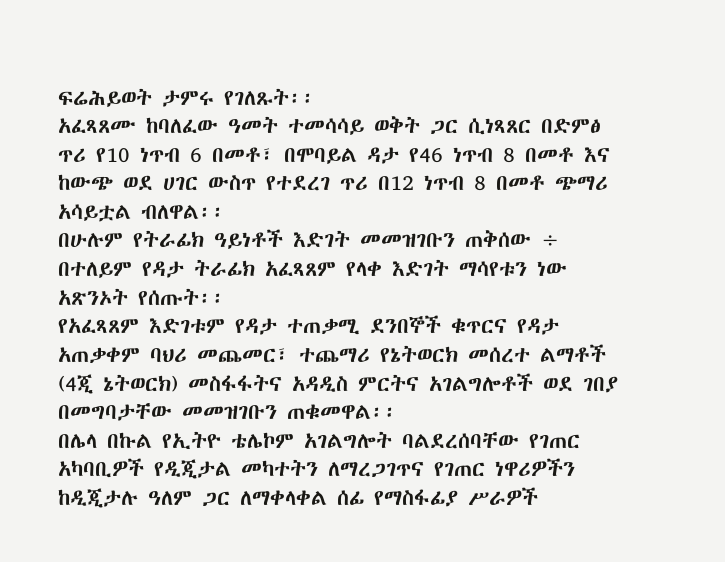ፍሬሕይወት ታምሩ የገለጹት፡፡
አፈጻጸሙ ከባለፈው ዓመት ተመሳሳይ ወቅት ጋር ሲነጻጸር በድምፅ ጥሪ የ10 ነጥብ 6 በመቶ፣ በሞባይል ዳታ የ46 ነጥብ 8 በመቶ እና ከውጭ ወደ ሀገር ውስጥ የተደረገ ጥሪ በ12 ነጥብ 8 በመቶ ጭማሪ አሳይቷል ብለዋል፡፡
በሁሉም የትራፊክ ዓይነቶች እድገት መመዝገቡን ጠቅሰው ÷ በተለይም የዳታ ትራፊክ አፈጻጸም የላቀ እድገት ማሳየቱን ነው አጽንኦት የሰጡት፡፡
የአፈጻጸም እድገቱም የዳታ ተጠቃሚ ደንበኞች ቁጥርና የዳታ አጠቃቀም ባህሪ መጨመር፣ ተጨማሪ የኔትወርክ መሰረተ ልማቶች (4ጂ ኔትወርክ) መስፋፋትና አዳዲስ ምርትና አገልግሎቶች ወደ ገበያ በመግባታቸው መመዝገቡን ጠቁመዋል፡፡
በሌላ በኩል የኢትዮ ቴሌኮም አገልግሎት ባልደረሰባቸው የገጠር አካባቢዎች የዲጂታል መካተትን ለማረጋገጥና የገጠር ነዋሪዎችን ከዲጂታሉ ዓለም ጋር ለማቀላቀል ሰፊ የማስፋፊያ ሥራዎች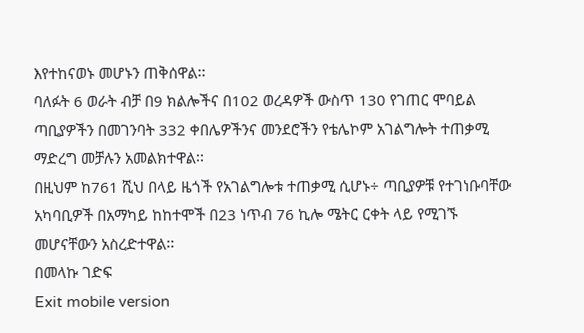እየተከናወኑ መሆኑን ጠቅሰዋል፡፡
ባለፉት 6 ወራት ብቻ በ9 ክልሎችና በ102 ወረዳዎች ውስጥ 130 የገጠር ሞባይል ጣቢያዎችን በመገንባት 332 ቀበሌዎችንና መንደሮችን የቴሌኮም አገልግሎት ተጠቃሚ ማድረግ መቻሉን አመልክተዋል፡፡
በዚህም ከ761 ሺህ በላይ ዜጎች የአገልግሎቱ ተጠቃሚ ሲሆኑ÷ ጣቢያዎቹ የተገነቡባቸው አካባቢዎች በአማካይ ከከተሞች በ23 ነጥብ 76 ኪሎ ሜትር ርቀት ላይ የሚገኙ መሆናቸውን አስረድተዋል፡፡
በመላኩ ገድፍ
Exit mobile version